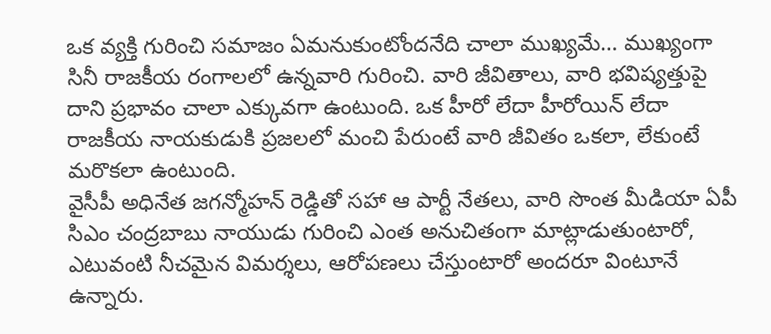ఒక వ్యక్తి గురించి సమాజం ఏమనుకుంటోందనేది చాలా ముఖ్యమే… ముఖ్యంగా సినీ రాజకీయ రంగాలలో ఉన్నవారి గురించి. వారి జీవితాలు, వారి భవిష్యత్తుపై దాని ప్రభావం చాలా ఎక్కువగా ఉంటుంది. ఒక హీరో లేదా హీరోయిన్ లేదా రాజకీయ నాయకుడుకి ప్రజలలో మంచి పేరుంటే వారి జీవితం ఒకలా, లేకుంటే మరొకలా ఉంటుంది.
వైసీపీ అధినేత జగన్మోహన్ రెడ్డితో సహా ఆ పార్టీ నేతలు, వారి సొంత మీడియా ఏపీ సిఎం చంద్రబాబు నాయుడు గురించి ఎంత అనుచితంగా మాట్లాడుతుంటారో, ఎటువంటి నీచమైన విమర్శలు, ఆరోపణలు చేస్తుంటారో అందరూ వింటూనే ఉన్నారు.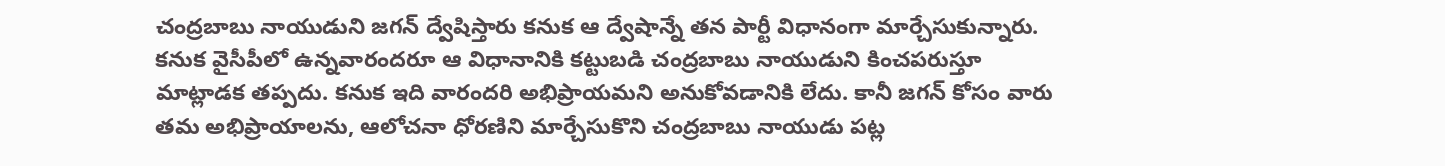చంద్రబాబు నాయుడుని జగన్ ద్వేషిస్తారు కనుక ఆ ద్వేషాన్నే తన పార్టీ విధానంగా మార్చేసుకున్నారు. కనుక వైసీపీలో ఉన్నవారందరూ ఆ విధానానికి కట్టుబడి చంద్రబాబు నాయుడుని కించపరుస్తూ మాట్లాడక తప్పదు. కనుక ఇది వారందరి అభిప్రాయమని అనుకోవడానికి లేదు. కానీ జగన్ కోసం వారు తమ అభిప్రాయాలను, ఆలోచనా ధోరణిని మార్చేసుకొని చంద్రబాబు నాయుడు పట్ల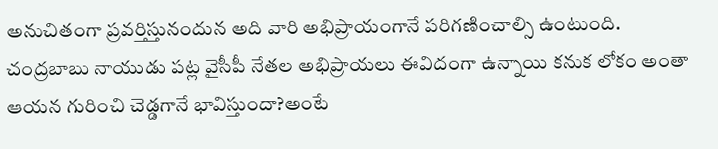అనుచితంగా ప్రవర్తిస్తునందున అది వారి అభిప్రాయంగానే పరిగణించాల్సి ఉంటుంది.
చంద్రబాబు నాయుడు పట్ల వైసీపీ నేతల అభిప్రాయలు ఈవిదంగా ఉన్నాయి కనుక లోకం అంతా ఆయన గురించి చెడ్డగానే భావిస్తుందా?అంటే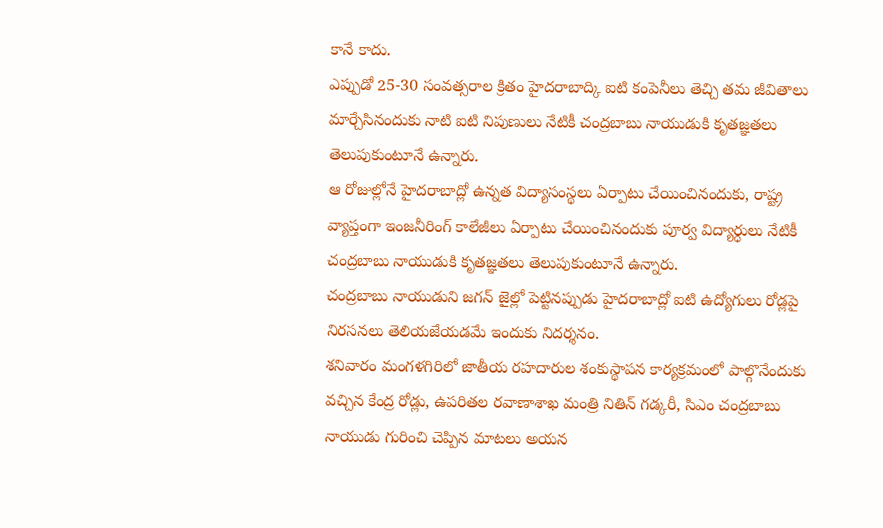కానే కాదు.
ఎప్పుడో 25-30 సంవత్సరాల క్రితం హైదరాబాద్కి ఐటి కంపెనీలు తెచ్చి తమ జీవితాలు మార్చేసినందుకు నాటి ఐటి నిపుణులు నేటికీ చంద్రబాబు నాయుడుకి కృతజ్ఞతలు తెలుపుకుంటూనే ఉన్నారు.
ఆ రోజుల్లోనే హైదరాబాద్లో ఉన్నత విద్యాసంస్థలు ఏర్పాటు చేయించినందుకు, రాష్ట్ర వ్యాప్తంగా ఇంజనీరింగ్ కాలేజీలు ఏర్పాటు చేయించినందుకు పూర్వ విద్యార్ధులు నేటికీ చంద్రబాబు నాయుడుకి కృతజ్ఞతలు తెలుపుకుంటూనే ఉన్నారు.
చంద్రబాబు నాయుడుని జగన్ జైల్లో పెట్టినప్పుడు హైదరాబాద్లో ఐటి ఉద్యోగులు రోడ్లపై నిరసనలు తెలియజేయడమే ఇందుకు నిదర్శనం.
శనివారం మంగళగిరిలో జాతీయ రహదారుల శంకుస్థాపన కార్యక్రమంలో పాల్గొనేందుకు వచ్చిన కేంద్ర రోడ్లు, ఉపరితల రవాణాశాఖ మంత్రి నితిన్ గడ్కరీ, సిఎం చంద్రబాబు నాయుడు గురించి చెప్పిన మాటలు అయన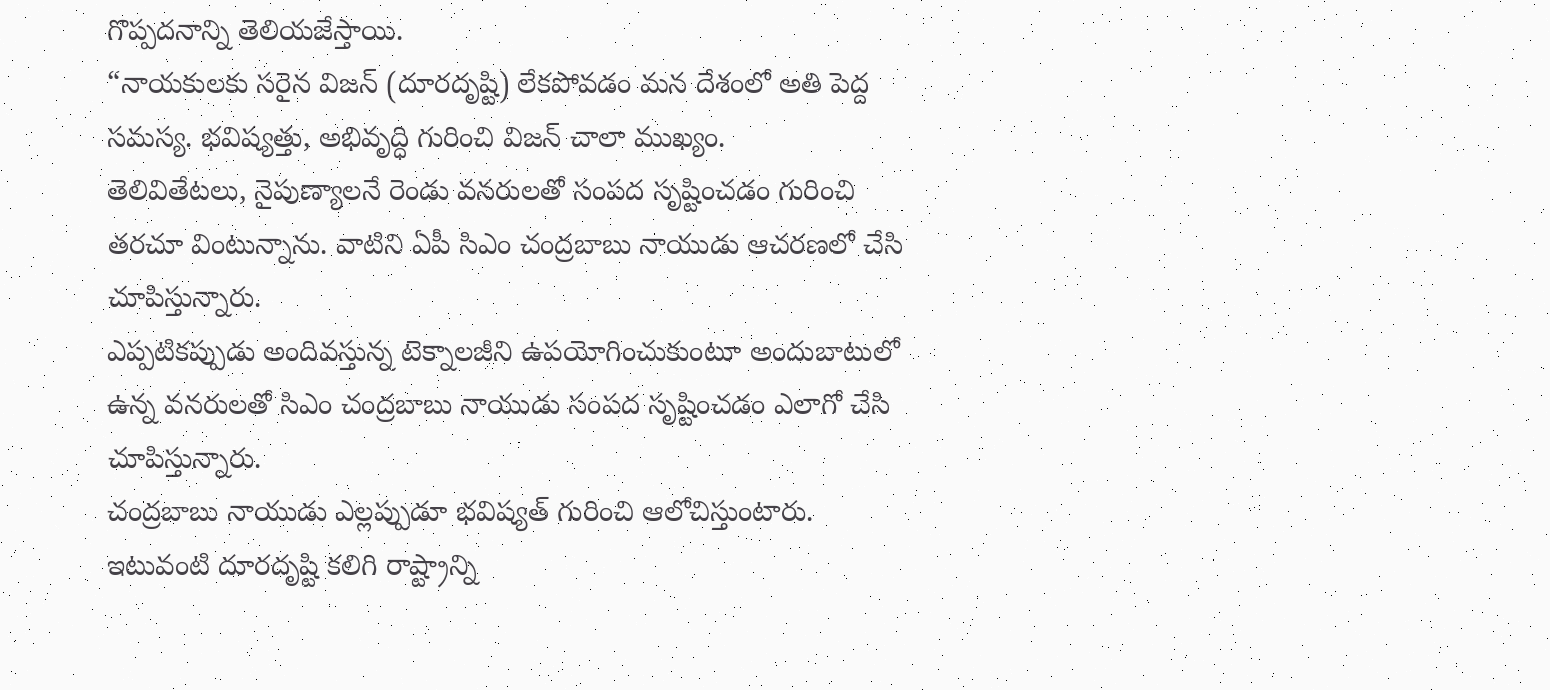గొప్పదనాన్ని తెలియజేస్తాయి.
“నాయకులకు సరైన విజన్ (దూరదృష్టి) లేకపోవడం మన దేశంలో అతి పెద్ద సమస్య. భవిష్యత్తు, అభివృద్ధి గురించి విజన్ చాలా ముఖ్యం.
తెలివితేటలు, నైపుణ్యాలనే రెండు వనరులతో సంపద సృష్టించడం గురించి తరచూ వింటున్నాను. వాటిని ఏపీ సిఎం చంద్రబాబు నాయుడు ఆచరణలో చేసి చూపిస్తున్నారు.
ఎప్పటికప్పుడు అందివస్తున్న టెక్నాలజీని ఉపయోగించుకుంటూ అందుబాటులో ఉన్న వనరులతో సిఎం చంద్రబాబు నాయుడు సంపద సృష్టించడం ఎలాగో చేసి చూపిస్తున్నారు.
చంద్రబాబు నాయుడు ఎల్లప్పుడూ భవిష్యత్ గురించి ఆలోచిస్తుంటారు. ఇటువంటి దూరదృష్టి కలిగి రాష్ట్రాన్ని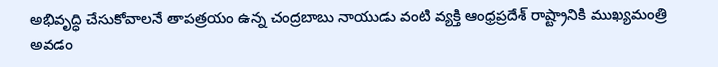అభివృద్ధి చేసుకోవాలనే తాపత్రయం ఉన్న చంద్రబాబు నాయుడు వంటి వ్యక్తి ఆంధ్రప్రదేశ్ రాష్ట్రానికి ముఖ్యమంత్రి అవడం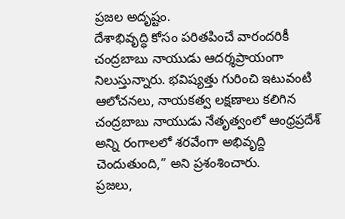ప్రజల అదృష్టం.
దేశాభివృద్ధి కోసం పరితపించే వారందరికీ చంద్రబాబు నాయుడు ఆదర్శప్రాయంగా నిలుస్తున్నారు. భవిష్యత్తు గురించి ఇటువంటి ఆలోచనలు, నాయకత్వ లక్షణాలు కలిగిన చంద్రబాబు నాయుడు నేతృత్వంలో ఆంధ్రప్రదేశ్ అన్ని రంగాలలో శరవేంగా అభివృద్ది చెందుతుంది,” అని ప్రశంశించారు.
ప్రజలు,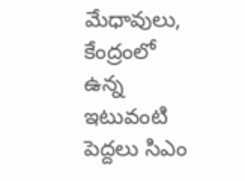మేధావులు, కేంద్రంలో ఉన్న ఇటువంటి పెద్దలు సిఎం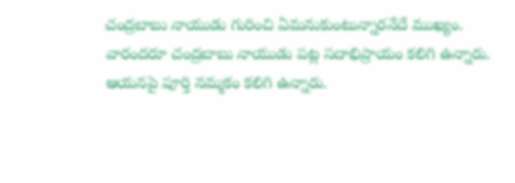చంద్రబాబు నాయుడు గురించి ఏమనుకుంటున్నారనేదే ముఖ్యం. వారందరూ చంద్రబాబు నాయుడు పట్ల సదాభిప్రాయం కలిగి ఉన్నారు. ఆయనపై పూర్తి నమ్మకం కలిగి ఉన్నారు.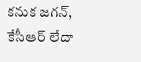కనుక జగన్, కేసీఆర్ లేదా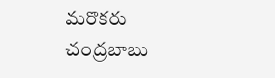మరొకరు చంద్రబాబు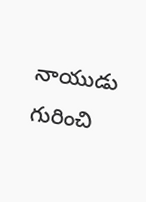నాయుడు గురించి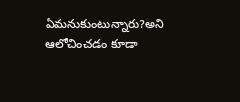ఏమనుకుంటున్నారు?అని ఆలోచించడం కూడా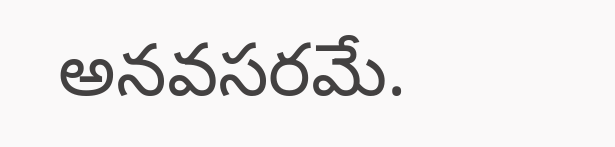అనవసరమే.